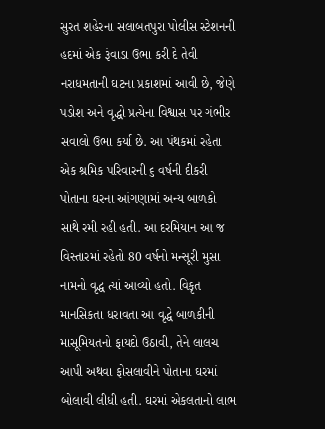સુરત શહેરના સલાબતપુરા પોલીસ સ્ટેશનની હદમાં એક રૂંવાડા ઉભા કરી દે તેવી નરાધમતાની ઘટના પ્રકાશમાં આવી છે, જેણે પડોશ અને વૃદ્ધો પ્રત્યેના વિશ્વાસ પર ગંભીર સવાલો ઉભા કર્યા છે. આ પંથકમાં રહેતા એક શ્રમિક પરિવારની ૬ વર્ષની દીકરી પોતાના ઘરના આંગણામાં અન્ય બાળકો સાથે રમી રહી હતી. આ દરમિયાન આ જ વિસ્તારમાં રહેતો 80 વર્ષનો મન્સૂરી મુસા નામનો વૃદ્ધ ત્યાં આવ્યો હતો. વિકૃત માનસિકતા ધરાવતા આ વૃદ્ધે બાળકીની માસૂમિયતનો ફાયદો ઉઠાવી, તેને લાલચ આપી અથવા ફોસલાવીને પોતાના ઘરમાં બોલાવી લીધી હતી. ઘરમાં એકલતાનો લાભ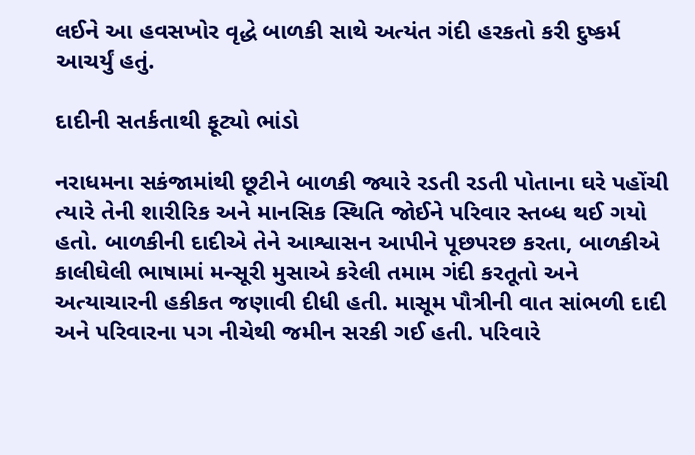લઈને આ હવસખોર વૃદ્ધે બાળકી સાથે અત્યંત ગંદી હરકતો કરી દુષ્કર્મ આચર્યું હતું.

દાદીની સતર્કતાથી ફૂટ્યો ભાંડો

નરાધમના સકંજામાંથી છૂટીને બાળકી જ્યારે રડતી રડતી પોતાના ઘરે પહોંચી ત્યારે તેની શારીરિક અને માનસિક સ્થિતિ જોઈને પરિવાર સ્તબ્ધ થઈ ગયો હતો. બાળકીની દાદીએ તેને આશ્વાસન આપીને પૂછપરછ કરતા, બાળકીએ કાલીઘેલી ભાષામાં મન્સૂરી મુસાએ કરેલી તમામ ગંદી કરતૂતો અને અત્યાચારની હકીકત જણાવી દીધી હતી. માસૂમ પૌત્રીની વાત સાંભળી દાદી અને પરિવારના પગ નીચેથી જમીન સરકી ગઈ હતી. પરિવારે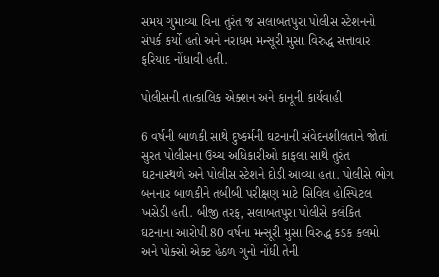સમય ગુમાવ્યા વિના તુરંત જ સલાબતપુરા પોલીસ સ્ટેશનનો સંપર્ક કર્યો હતો અને નરાધમ મન્સૂરી મુસા વિરુદ્ધ સત્તાવાર ફરિયાદ નોંધાવી હતી.

પોલીસની તાત્કાલિક એક્શન અને કાનૂની કાર્યવાહી

6 વર્ષની બાળકી સાથે દુષ્કર્મની ઘટનાની સંવેદનશીલતાને જોતાં સુરત પોલીસના ઉચ્ચ અધિકારીઓ કાફલા સાથે તુરંત ઘટનાસ્થળે અને પોલીસ સ્ટેશને દોડી આવ્યા હતા. પોલીસે ભોગ બનનાર બાળકીને તબીબી પરીક્ષણ માટે સિવિલ હોસ્પિટલ ખસેડી હતી. બીજી તરફ, સલાબતપુરા પોલીસે કલંકિત ઘટનાના આરોપી 80 વર્ષના મન્સૂરી મુસા વિરુદ્ધ કડક કલમો અને પોક્સો એક્ટ હેઠળ ગુનો નોંધી તેની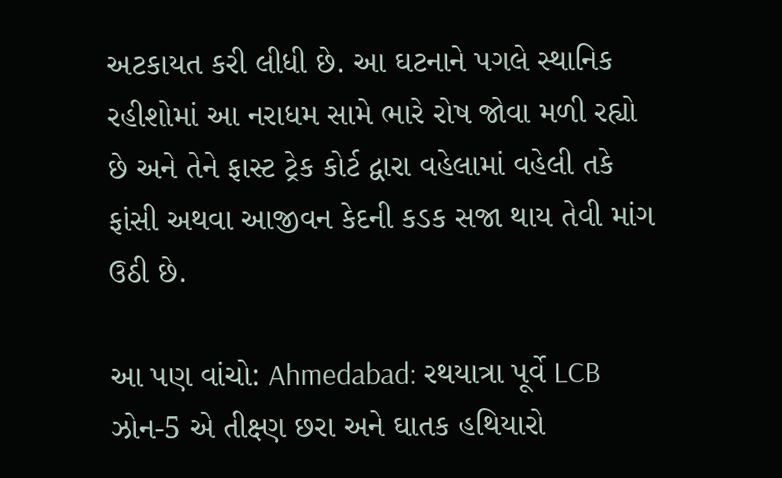અટકાયત કરી લીધી છે. આ ઘટનાને પગલે સ્થાનિક રહીશોમાં આ નરાધમ સામે ભારે રોષ જોવા મળી રહ્યો છે અને તેને ફાસ્ટ ટ્રેક કોર્ટ દ્વારા વહેલામાં વહેલી તકે ફાંસી અથવા આજીવન કેદની કડક સજા થાય તેવી માંગ ઉઠી છે.

આ પણ વાંચો: Ahmedabad: રથયાત્રા પૂર્વે LCB ઝોન-5 એ તીક્ષ્ણ છરા અને ઘાતક હથિયારો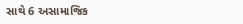સાથે 6 અસામાજિક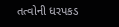તત્વોની ધરપકડ